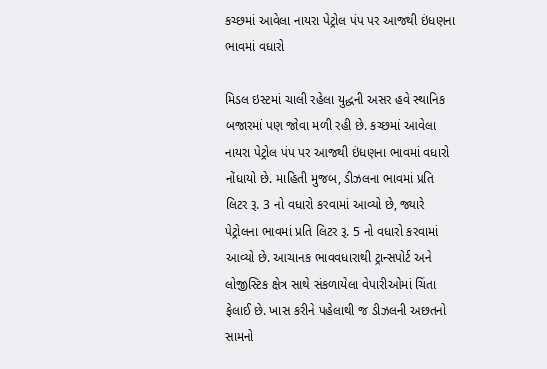કચ્છમાં આવેલા નાયરા પેટ્રોલ પંપ પર આજથી ઇંધણના ભાવમાં વધારો

મિડલ ઇસ્ટમાં ચાલી રહેલા યુદ્ધની અસર હવે સ્થાનિક બજારમાં પણ જોવા મળી રહી છે. કચ્છમાં આવેલા નાયરા પેટ્રોલ પંપ પર આજથી ઇંધણના ભાવમાં વધારો નોંધાયો છે. માહિતી મુજબ, ડીઝલના ભાવમાં પ્રતિ લિટર રૂ. 3 નો વધારો કરવામાં આવ્યો છે, જ્યારે પેટ્રોલના ભાવમાં પ્રતિ લિટર રૂ. 5 નો વધારો કરવામાં આવ્યો છે. આચાનક ભાવવધારાથી ટ્રાન્સપોર્ટ અને લોજીસ્ટિક ક્ષેત્ર સાથે સંકળાયેલા વેપારીઓમાં ચિંતા ફેલાઈ છે. ખાસ કરીને પહેલાથી જ ડીઝલની અછતનો સામનો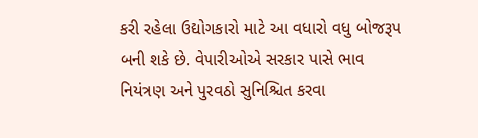કરી રહેલા ઉદ્યોગકારો માટે આ વધારો વધુ બોજરૂપ બની શકે છે. વેપારીઓએ સરકાર પાસે ભાવ નિયંત્રણ અને પુરવઠો સુનિશ્ચિત કરવા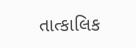તાત્કાલિક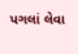પગલાં લેવા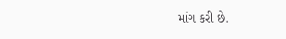માંગ કરી છે.